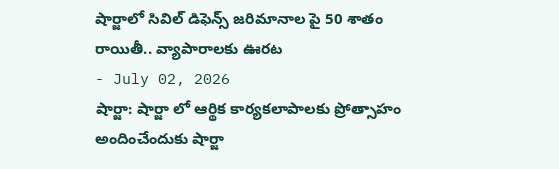షార్జాలో సివిల్ డిఫెన్స్ జరిమానాల పై 50 శాతం రాయితీ.. వ్యాపారాలకు ఊరట
- July 02, 2026
షార్జా: షార్జా లో ఆర్థిక కార్యకలాపాలకు ప్రోత్సాహం అందించేందుకు షార్జా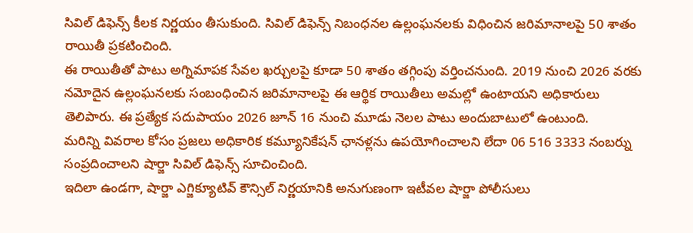సివిల్ డిఫెన్స్ కీలక నిర్ణయం తీసుకుంది. సివిల్ డిఫెన్స్ నిబంధనల ఉల్లంఘనలకు విధించిన జరిమానాలపై 50 శాతం రాయితీ ప్రకటించింది.
ఈ రాయితీతో పాటు అగ్నిమాపక సేవల ఖర్చులపై కూడా 50 శాతం తగ్గింపు వర్తించనుంది. 2019 నుంచి 2026 వరకు నమోదైన ఉల్లంఘనలకు సంబంధించిన జరిమానాలపై ఈ ఆర్థిక రాయితీలు అమల్లో ఉంటాయని అధికారులు తెలిపారు. ఈ ప్రత్యేక సదుపాయం 2026 జూన్ 16 నుంచి మూడు నెలల పాటు అందుబాటులో ఉంటుంది.
మరిన్ని వివరాల కోసం ప్రజలు అధికారిక కమ్యూనికేషన్ ఛానళ్లను ఉపయోగించాలని లేదా 06 516 3333 నంబర్ను సంప్రదించాలని షార్జా సివిల్ డిఫెన్స్ సూచించింది.
ఇదిలా ఉండగా, షార్జా ఎగ్జిక్యూటివ్ కౌన్సిల్ నిర్ణయానికి అనుగుణంగా ఇటీవల షార్జా పోలీసులు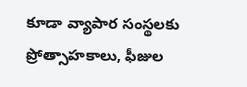కూడా వ్యాపార సంస్థలకు ప్రోత్సాహకాలు, ఫీజుల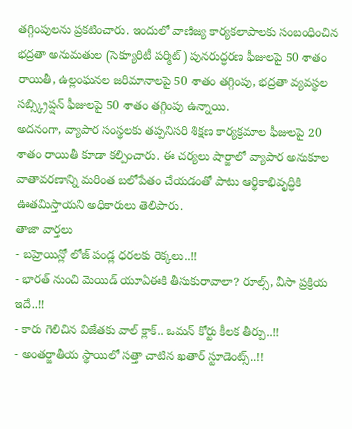తగ్గింపులను ప్రకటించారు. ఇందులో వాణిజ్య కార్యకలాపాలకు సంబంధించిన భద్రతా అనుమతుల (సెక్యూరిటీ పర్మిట్) పునరుద్ధరణ ఫీజులపై 50 శాతం రాయితీ, ఉల్లంఘనల జరిమానాలపై 50 శాతం తగ్గింపు, భద్రతా వ్యవస్థల సబ్స్క్రిప్షన్ ఫీజులపై 50 శాతం తగ్గింపు ఉన్నాయి.
అదనంగా, వ్యాపార సంస్థలకు తప్పనిసరి శిక్షణ కార్యక్రమాల ఫీజులపై 20 శాతం రాయితీ కూడా కల్పించారు. ఈ చర్యలు షార్జాలో వ్యాపార అనుకూల వాతావరణాన్ని మరింత బలోపేతం చేయడంతో పాటు ఆర్థికాభివృద్ధికి ఊతమిస్తాయని అధికారులు తెలిపారు.
తాజా వార్తలు
- బహ్రెయిన్లో లోజ్ పండ్ల ధరలకు రెక్కలు..!!
- భారత్ నుంచి మెయిడ్ యూఏఈకి తీసుకురావాలా? రూల్స్, వీసా ప్రక్రియ ఇదే..!!
- కారు గెలిచిన విజేతకు వాల్ క్లాక్.. ఒమన్ కోర్టు కీలక తీర్పు..!!
- అంతర్జాతీయ స్థాయిలో సత్తా చాటిన ఖతార్ స్టూడెంట్స్..!!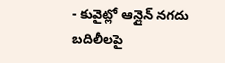- కువైట్లో ఆన్లైన్ నగదు బదిలీలపై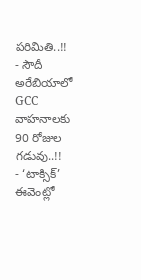పరిమితి..!!
- సౌదీ అరేబియాలో GCC వాహనాలకు 90 రోజుల గడువు..!!
- ‘టాక్సిక్’ ఈవెంట్లో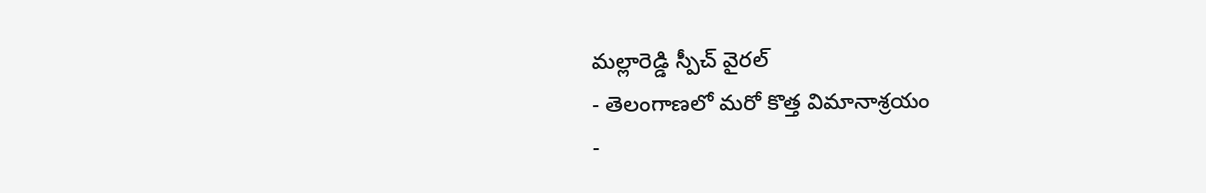మల్లారెడ్డి స్పీచ్ వైరల్
- తెలంగాణలో మరో కొత్త విమానాశ్రయం
-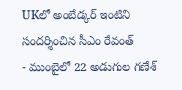UKలో అంబేడ్కర్ ఇంటిని సందర్శించిన సీఎం రేవంత్
- ముంబైలో 22 అడుగుల గణేశ్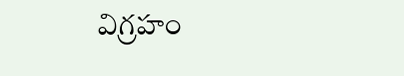విగ్రహం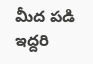మీద పడి ఇద్దరి